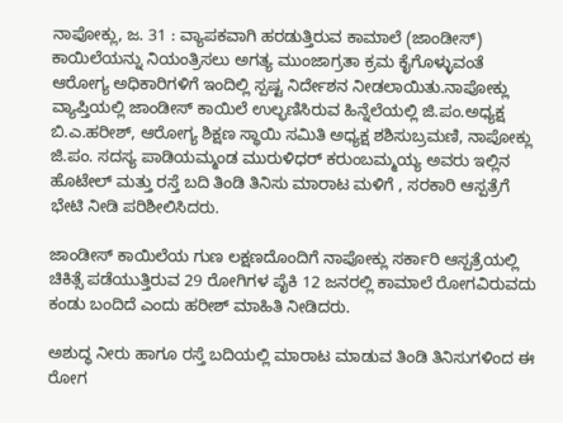ನಾಪೋಕ್ಲು, ಜ. 31 : ವ್ಯಾಪಕವಾಗಿ ಹರಡುತ್ತಿರುವ ಕಾಮಾಲೆ (ಜಾಂಡೀಸ್) ಕಾಯಿಲೆಯನ್ನು ನಿಯಂತ್ರಿಸಲು ಅಗತ್ಯ ಮುಂಜಾಗ್ರತಾ ಕ್ರಮ ಕೈಗೊಳ್ಳುವಂತೆ ಆರೋಗ್ಯ ಅಧಿಕಾರಿಗಳಿಗೆ ಇಂದಿಲ್ಲಿ ಸ್ಪಷ್ಟ ನಿರ್ದೇಶನ ನೀಡಲಾಯಿತು.ನಾಪೋಕ್ಲು ವ್ಯಾಪ್ತಿಯಲ್ಲಿ ಜಾಂಡೀಸ್ ಕಾಯಿಲೆ ಉಲ್ಭಣಿಸಿರುವ ಹಿನ್ನೆಲೆಯಲ್ಲಿ ಜಿ.ಪಂ.ಅಧ್ಯಕ್ಷ ಬಿ.ಎ.ಹರೀಶ್, ಆರೋಗ್ಯ ಶಿಕ್ಷಣ ಸ್ಥಾಯಿ ಸಮಿತಿ ಅಧ್ಯಕ್ಷ ಶಶಿಸುಬ್ರಮಣಿ, ನಾಪೋಕ್ಲು ಜಿ.ಪಂ. ಸದಸ್ಯ ಪಾಡಿಯಮ್ಮಂಡ ಮುರುಳಿಧರ್ ಕರುಂಬಮ್ಮಯ್ಯ ಅವರು ಇಲ್ಲಿನ ಹೊಟೇಲ್ ಮತ್ತು ರಸ್ತೆ ಬದಿ ತಿಂಡಿ ತಿನಿಸು ಮಾರಾಟ ಮಳಿಗೆ , ಸರಕಾರಿ ಆಸ್ಪತ್ರೆಗೆ ಭೇಟಿ ನೀಡಿ ಪರಿಶೀಲಿಸಿದರು.

ಜಾಂಡೀಸ್ ಕಾಯಿಲೆಯ ಗುಣ ಲಕ್ಷಣದೊಂದಿಗೆ ನಾಪೋಕ್ಲು ಸರ್ಕಾರಿ ಆಸ್ಪತ್ರೆಯಲ್ಲಿ ಚಿಕಿತ್ಸೆ ಪಡೆಯುತ್ತಿರುವ 29 ರೋಗಿಗಳ ಪೈಕಿ 12 ಜನರಲ್ಲಿ ಕಾಮಾಲೆ ರೋಗವಿರುವದು ಕಂಡು ಬಂದಿದೆ ಎಂದು ಹರೀಶ್ ಮಾಹಿತಿ ನೀಡಿದರು.

ಅಶುದ್ಧ ನೀರು ಹಾಗೂ ರಸ್ತೆ ಬದಿಯಲ್ಲಿ ಮಾರಾಟ ಮಾಡುವ ತಿಂಡಿ ತಿನಿಸುಗಳಿಂದ ಈ ರೋಗ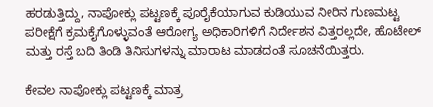ಹರಡುತ್ತಿದ್ದು, ನಾಪೋಕ್ಲು ಪಟ್ಟಣಕ್ಕೆ ಪೂರೈಕೆಯಾಗುವ ಕುಡಿಯುವ ನೀರಿನ ಗುಣಮಟ್ಟ ಪರೀಕ್ಷೆಗೆ ಕ್ರಮಕೈಗೊಳ್ಳುವಂತೆ ಆರೋಗ್ಯ ಅಧಿಕಾರಿಗಳಿಗೆ ನಿರ್ದೇಶನ ವಿತ್ತರಲ್ಲದೇ, ಹೊಟೇಲ್ ಮತ್ತು ರಸ್ತೆ ಬದಿ ತಿಂಡಿ ತಿನಿಸುಗಳನ್ನು ಮಾರಾಟ ಮಾಡದಂತೆ ಸೂಚನೆಯಿತ್ತರು.

ಕೇವಲ ನಾಪೋಕ್ಲು ಪಟ್ಟಣಕ್ಕೆ ಮಾತ್ರ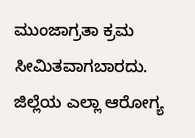ಮುಂಜಾಗ್ರತಾ ಕ್ರಮ ಸೀಮಿತವಾಗಬಾರದು. ಜಿಲ್ಲೆಯ ಎಲ್ಲಾ ಆರೋಗ್ಯ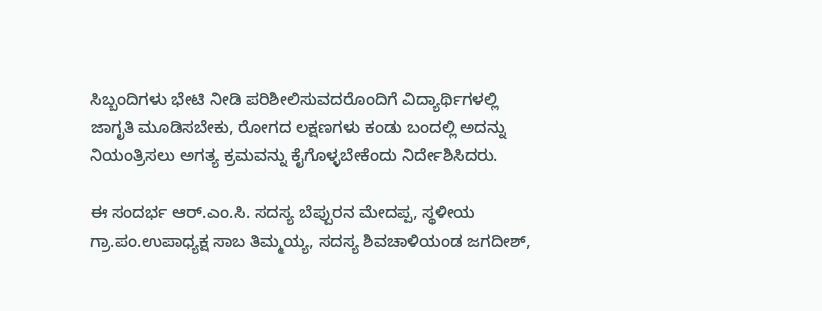ಸಿಬ್ಬಂದಿಗಳು ಭೇಟಿ ನೀಡಿ ಪರಿಶೀಲಿಸುವದರೊಂದಿಗೆ ವಿದ್ಯಾರ್ಥಿಗಳಲ್ಲಿ ಜಾಗೃತಿ ಮೂಡಿಸಬೇಕು, ರೋಗದ ಲಕ್ಷಣಗಳು ಕಂಡು ಬಂದಲ್ಲಿ ಅದನ್ನು ನಿಯಂತ್ರಿಸಲು ಅಗತ್ಯ ಕ್ರಮವನ್ನು ಕೈಗೊಳ್ಳಬೇಕೆಂದು ನಿರ್ದೇಶಿಸಿದರು.

ಈ ಸಂದರ್ಭ ಆರ್.ಎಂ.ಸಿ. ಸದಸ್ಯ ಬೆಪ್ಪುರನ ಮೇದಪ್ಪ, ಸ್ಥಳೀಯ ಗ್ರಾ.ಪಂ.ಉಪಾಧ್ಯಕ್ಷ ಸಾಬ ತಿಮ್ಮಯ್ಯ, ಸದಸ್ಯ ಶಿವಚಾಳಿಯಂಡ ಜಗದೀಶ್,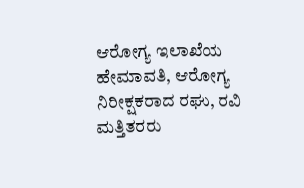ಆರೋಗ್ಯ ಇಲಾಖೆಯ ಹೇಮಾವತಿ, ಆರೋಗ್ಯ ನಿರೀಕ್ಷಕರಾದ ರಘು, ರವಿ ಮತ್ತಿತರರು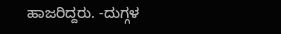ಹಾಜರಿದ್ದರು. -ದುಗ್ಗಳ